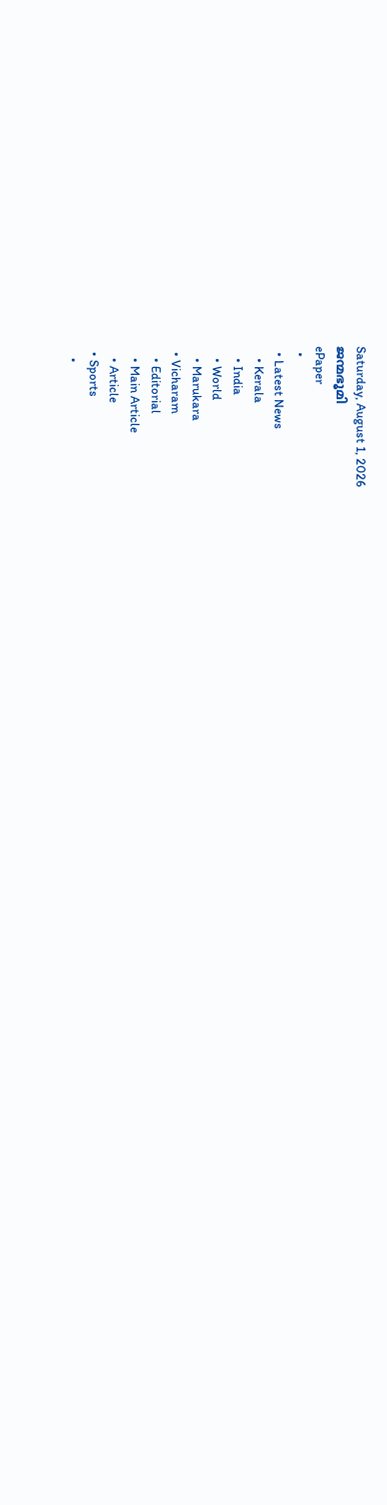Saturday, August 1, 2026
ജന്മഭൂമി
ePaper
  •
  • Latest News
    • Kerala
    • India
    • World
    • Marukara
  • Vicharam
    • Editorial
    • Main Article
    • Article
  • Sports
    •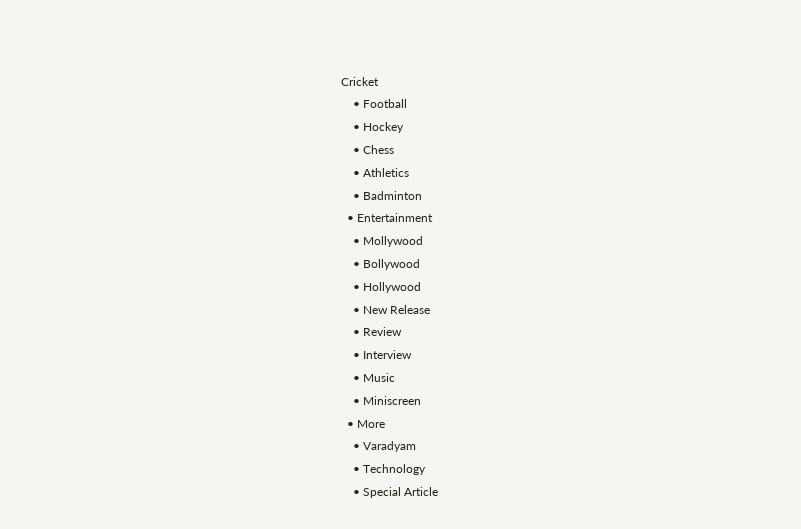Cricket
    • Football
    • Hockey
    • Chess
    • Athletics
    • Badminton
  • Entertainment
    • Mollywood
    • Bollywood
    • Hollywood
    • New Release
    • Review
    • Interview
    • Music
    • Miniscreen
  • More
    • Varadyam
    • Technology
    • Special Article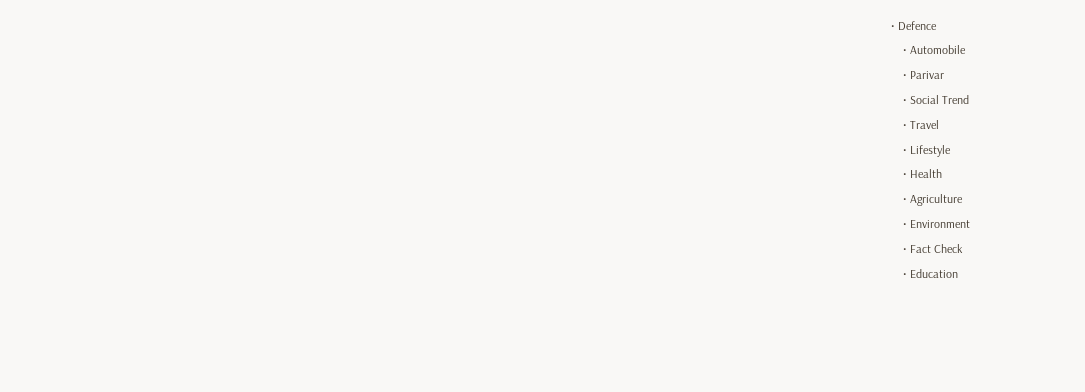• Defence
    • Automobile
    • Parivar
    • Social Trend
    • Travel
    • Lifestyle
    • Health
    • Agriculture
    • Environment
    • Fact Check
    • Education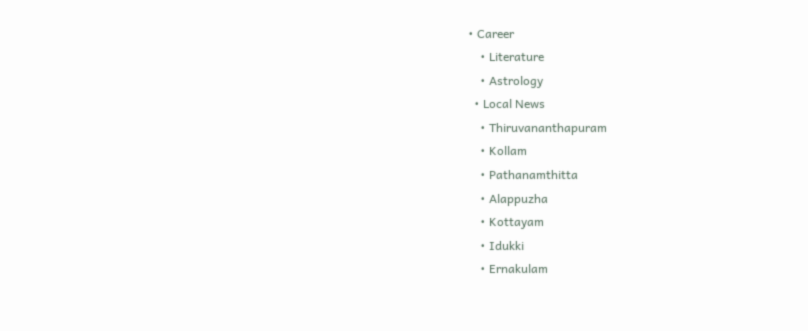• Career
    • Literature
    • Astrology
  • Local News
    • Thiruvananthapuram
    • Kollam
    • Pathanamthitta
    • Alappuzha
    • Kottayam
    • Idukki
    • Ernakulam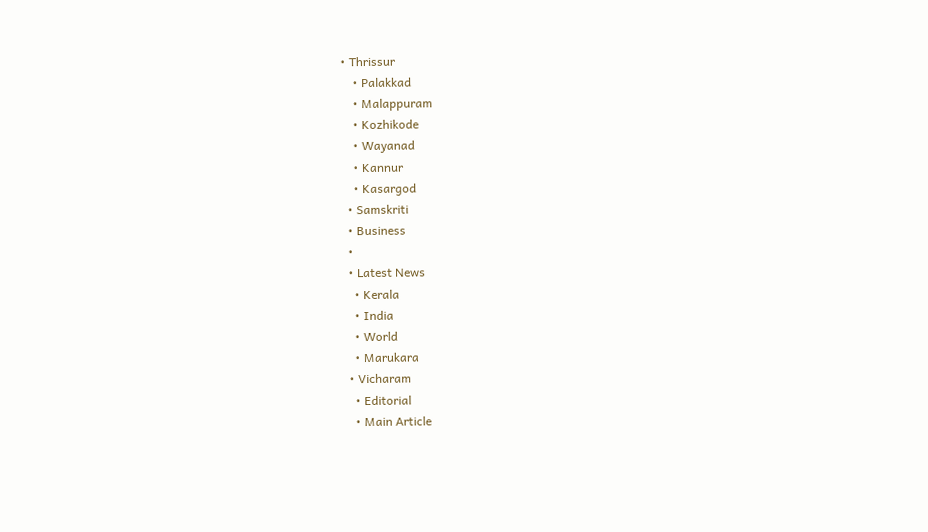• Thrissur
    • Palakkad
    • Malappuram
    • Kozhikode
    • Wayanad
    • Kannur
    • Kasargod
  • Samskriti
  • Business
  •
  • Latest News
    • Kerala
    • India
    • World
    • Marukara
  • Vicharam
    • Editorial
    • Main Article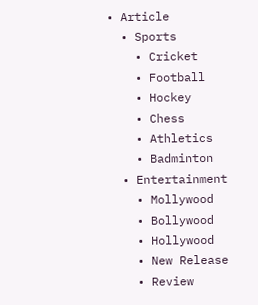• Article
  • Sports
    • Cricket
    • Football
    • Hockey
    • Chess
    • Athletics
    • Badminton
  • Entertainment
    • Mollywood
    • Bollywood
    • Hollywood
    • New Release
    • Review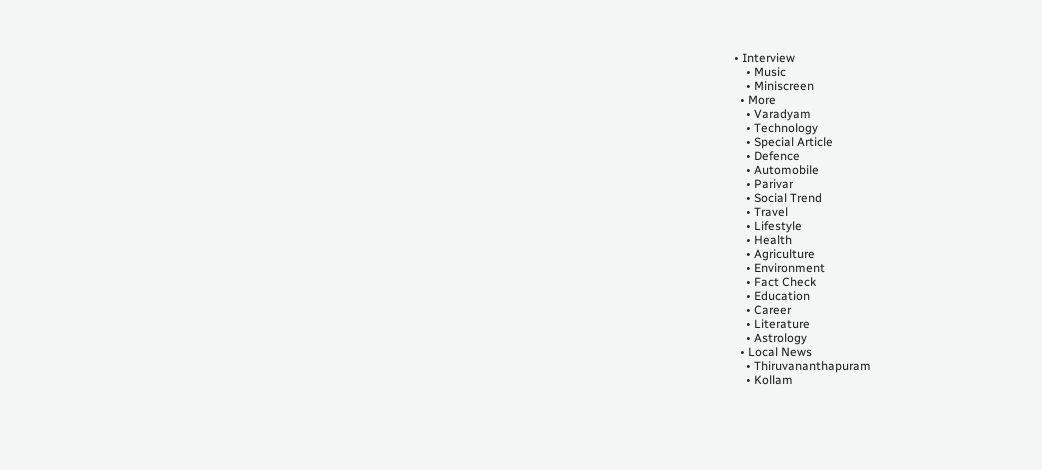• Interview
    • Music
    • Miniscreen
  • More
    • Varadyam
    • Technology
    • Special Article
    • Defence
    • Automobile
    • Parivar
    • Social Trend
    • Travel
    • Lifestyle
    • Health
    • Agriculture
    • Environment
    • Fact Check
    • Education
    • Career
    • Literature
    • Astrology
  • Local News
    • Thiruvananthapuram
    • Kollam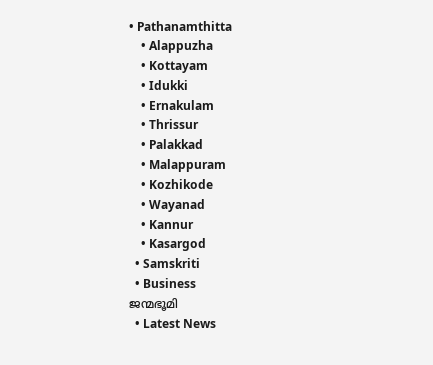• Pathanamthitta
    • Alappuzha
    • Kottayam
    • Idukki
    • Ernakulam
    • Thrissur
    • Palakkad
    • Malappuram
    • Kozhikode
    • Wayanad
    • Kannur
    • Kasargod
  • Samskriti
  • Business
ജന്മഭൂമി
  • Latest News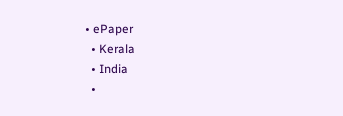• ePaper
  • Kerala
  • India
  •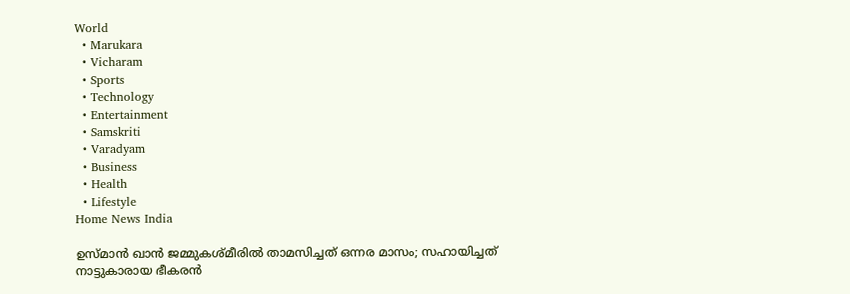World
  • Marukara
  • Vicharam
  • Sports
  • Technology
  • Entertainment
  • Samskriti
  • Varadyam
  • Business
  • Health
  • Lifestyle
Home News India

ഉസ്മാന്‍ ഖാന്‍ ജമ്മുകശ്മീരില്‍ താമസിച്ചത് ഒന്നര മാസം; സഹായിച്ചത് നാട്ടുകാരായ ഭീകരന്‍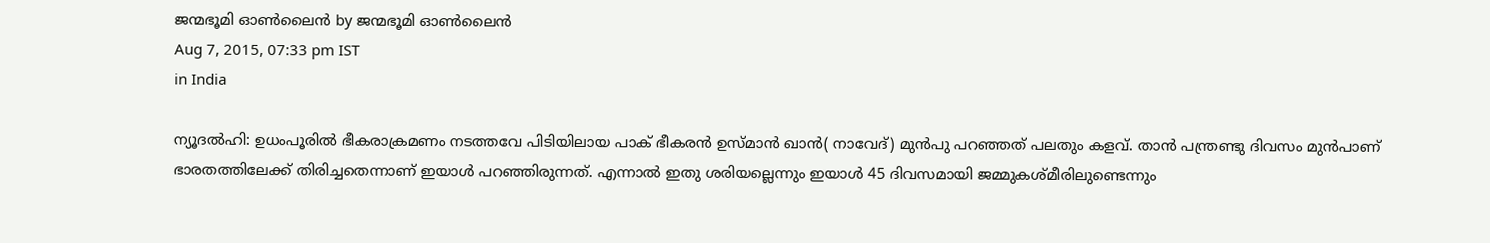ജന്മഭൂമി ഓണ്‍ലൈന്‍ by ജന്മഭൂമി ഓണ്‍ലൈന്‍
Aug 7, 2015, 07:33 pm IST
in India

ന്യൂദല്‍ഹി: ഉധംപൂരില്‍ ഭീകരാക്രമണം നടത്തവേ പിടിയിലായ പാക് ഭീകരന്‍ ഉസ്മാന്‍ ഖാന്‍( നാവേദ്) മുന്‍പു പറഞ്ഞത് പലതും കളവ്. താന്‍ പന്ത്രണ്ടു ദിവസം മുന്‍പാണ് ഭാരതത്തിലേക്ക് തിരിച്ചതെന്നാണ് ഇയാള്‍ പറഞ്ഞിരുന്നത്. എന്നാല്‍ ഇതു ശരിയല്ലെന്നും ഇയാള്‍ 45 ദിവസമായി ജമ്മുകശ്മീരിലുണ്ടെന്നും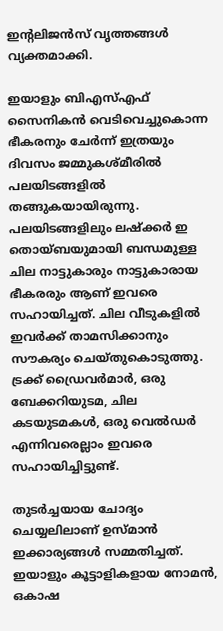ഇന്റലിജന്‍സ് വൃത്തങ്ങള്‍ വ്യക്തമാക്കി.

ഇയാളും ബിഎസ്എഫ് സൈനികന്‍ വെടിവെച്ചുകൊന്ന ഭീകരനും ചേര്‍ന്ന് ഇത്രയും ദിവസം ജമ്മുകശ്മീരില്‍ പലയിടങ്ങളില്‍ തങ്ങുകയായിരുന്നു. പലയിടങ്ങളിലും ലഷ്‌ക്കര്‍ ഇ തൊയ്ബയുമായി ബന്ധമുള്ള ചില നാട്ടുകാരും നാട്ടുകാരായ ഭീകരരും ആണ് ഇവരെ സഹായിച്ചത്. ചില വീടുകളില്‍ ഇവര്‍ക്ക് താമസിക്കാനും സൗകര്യം ചെയ്തുകൊടുത്തു. ട്രക്ക് ഡ്രൈവര്‍മാര്‍, ഒരു ബേക്കറിയുടമ, ചില കടയുടമകള്‍, ഒരു വെല്‍ഡര്‍ എന്നിവരെല്ലാം ഇവരെ സഹായിച്ചിട്ടുണ്ട്.

തുടര്‍ച്ചയായ ചോദ്യം ചെയ്യലിലാണ് ഉസ്മാന്‍ ഇക്കാര്യങ്ങള്‍ സമ്മതിച്ചത്. ഇയാളും കൂട്ടാളികളായ നോമന്‍, ഒകാഷ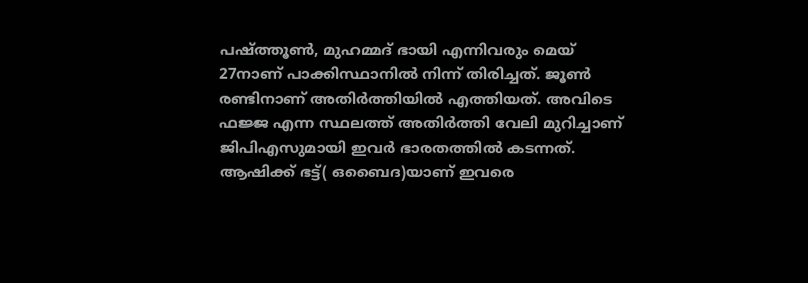പഷ്ത്തൂണ്‍, മുഹമ്മദ് ഭായി എന്നിവരും മെയ് 27നാണ് പാക്കിസ്ഥാനില്‍ നിന്ന് തിരിച്ചത്. ജൂണ്‍ രണ്ടിനാണ് അതിര്‍ത്തിയില്‍ എത്തിയത്. അവിടെ ഫജ്ജ എന്ന സ്ഥലത്ത് അതിര്‍ത്തി വേലി മുറിച്ചാണ് ജിപിഎസുമായി ഇവര്‍ ഭാരതത്തില്‍ കടന്നത്. ആഷിക്ക് ഭട്ട്( ഒബൈദ)യാണ് ഇവരെ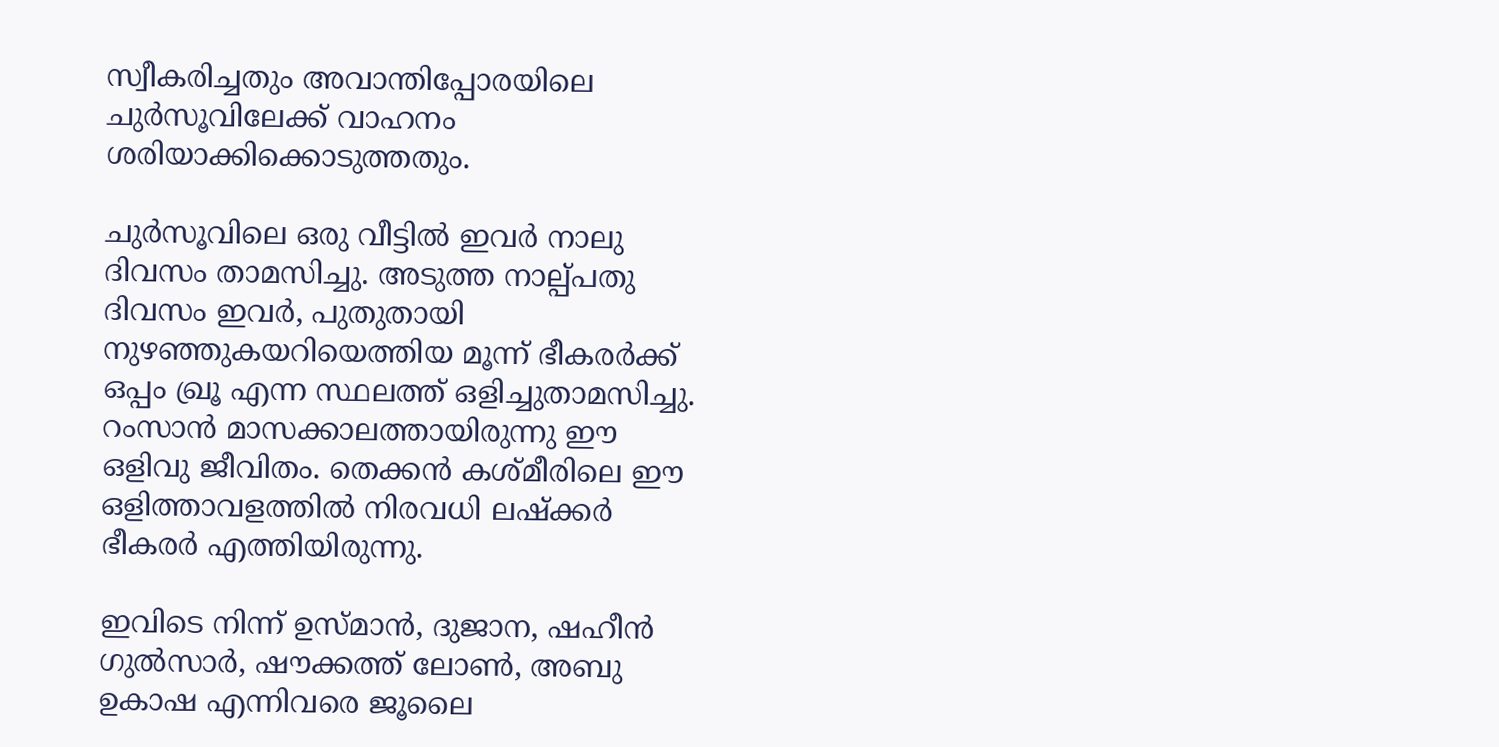സ്വീകരിച്ചതും അവാന്തിപ്പോരയിലെ ചുര്‍സൂവിലേക്ക് വാഹനം ശരിയാക്കിക്കൊടുത്തതും.

ചുര്‍സൂവിലെ ഒരു വീട്ടില്‍ ഇവര്‍ നാലു ദിവസം താമസിച്ചു. അടുത്ത നാല്പ്പതു ദിവസം ഇവര്‍, പുതുതായി നുഴഞ്ഞുകയറിയെത്തിയ മൂന്ന് ഭീകരര്‍ക്ക് ഒപ്പം ഖ്രൂ എന്ന സ്ഥലത്ത് ഒളിച്ചുതാമസിച്ചു. റംസാന്‍ മാസക്കാലത്തായിരുന്നു ഈ ഒളിവു ജീവിതം. തെക്കന്‍ കശ്മീരിലെ ഈ ഒളിത്താവളത്തില്‍ നിരവധി ലഷ്‌ക്കര്‍ ഭീകരര്‍ എത്തിയിരുന്നു.

ഇവിടെ നിന്ന് ഉസ്മാന്‍, ദുജാന, ഷഹീന്‍ ഗുല്‍സാര്‍, ഷൗക്കത്ത് ലോണ്‍, അബു ഉകാഷ എന്നിവരെ ജൂലൈ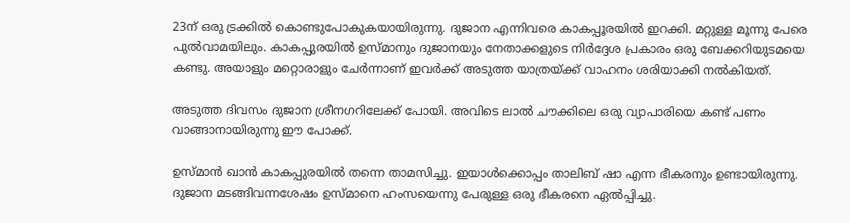23ന് ഒരു ട്രക്കില്‍ കൊണ്ടുപോകുകയായിരുന്നു. ദുജാന എന്നിവരെ കാകപ്പൂരയില്‍ ഇറക്കി. മറ്റുള്ള മൂന്നു പേരെ പുല്‍വാമയിലും. കാകപ്പുരയില്‍ ഉസ്മാനും ദുജാനയും നേതാക്കളുടെ നിര്‍ദ്ദേശ പ്രകാരം ഒരു ബേക്കറിയുടമയെ കണ്ടു. അയാളും മറ്റൊരാളും ചേര്‍ന്നാണ് ഇവര്‍ക്ക് അടുത്ത യാത്രയ്‌ക്ക് വാഹനം ശരിയാക്കി നല്‍കിയത്.

അടുത്ത ദിവസം ദുജാന ശ്രീനഗറിലേക്ക് പോയി. അവിടെ ലാല്‍ ചൗക്കിലെ ഒരു വ്യാപാരിയെ കണ്ട് പണം വാങ്ങാനായിരുന്നു ഈ പോക്ക്.

ഉസ്മാന്‍ ഖാന്‍ കാകപ്പുരയില്‍ തന്നെ താമസിച്ചു. ഇയാള്‍ക്കൊപ്പം താലിബ് ഷാ എന്ന ഭീകരനും ഉണ്ടായിരുന്നു. ദുജാന മടങ്ങിവന്നശേഷം ഉസ്മാനെ ഹംസയെന്നു പേരുള്ള ഒരു ഭീകരനെ ഏല്‍പ്പിച്ചു.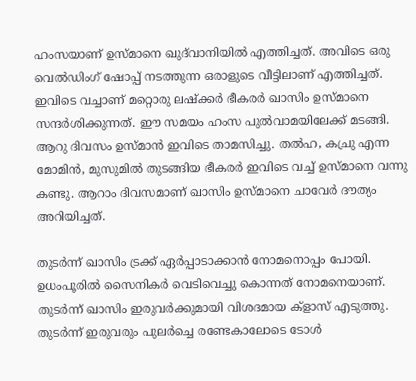ഹംസയാണ് ഉസ്മാനെ ഖുദ്‌വാനിയില്‍ എത്തിച്ചത്. അവിടെ ഒരു വെല്‍ഡിംഗ് ഷോപ്പ് നടത്തുന്ന ഒരാളുടെ വീട്ടിലാണ് എത്തിച്ചത്. ഇവിടെ വച്ചാണ് മറ്റൊരു ലഷ്‌ക്കര്‍ ഭീകരര്‍ ഖാസിം ഉസ്മാനെ സന്ദര്‍ശിക്കുന്നത്. ഈ സമയം ഹംസ പുല്‍വാമയിലേക്ക് മടങ്ങി. ആറു ദിവസം ഉസ്മാന്‍ ഇവിടെ താമസിച്ചു. തല്‍ഹ, കച്രു എന്ന മോമിന്‍, മുസുമില്‍ തുടങ്ങിയ ഭീകരര്‍ ഇവിടെ വച്ച് ഉസ്മാനെ വന്നു കണ്ടു. ആറാം ദിവസമാണ് ഖാസിം ഉസ്മാനെ ചാവേര്‍ ദൗത്യം അറിയിച്ചത്.

തുടര്‍ന്ന് ഖാസിം ട്രക്ക് ഏര്‍പ്പാടാക്കാന്‍ നോമനൊപ്പം പോയി. ഉധംപൂരില്‍ സൈനികര്‍ വെടിവെച്ചു കൊന്നത് നോമനെയാണ്. തുടര്‍ന്ന് ഖാസിം ഇരുവര്‍ക്കുമായി വിശദമായ ക്‌ളാസ് എടുത്തു. തുടര്‍ന്ന് ഇരുവരും പുലര്‍ച്ചെ രണ്ടേകാലോടെ ടോള്‍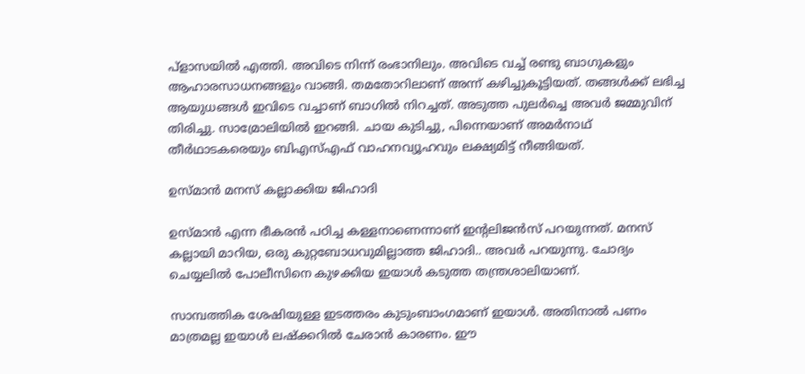പ്‌ളാസയില്‍ എത്തി. അവിടെ നിന്ന് രംഭാനിലും. അവിടെ വച്ച് രണ്ടു ബാഗുകളും ആഹാരസാധനങ്ങളും വാങ്ങി. തമതോറിലാണ് അന്ന് കഴിച്ചുകൂട്ടിയത്. തങ്ങള്‍ക്ക് ലഭിച്ച ആയുധങ്ങള്‍ ഇവിടെ വച്ചാണ് ബാഗില്‍ നിറച്ചത്. അടുത്ത പുലര്‍ച്ചെ അവര്‍ ജമ്മുവിന് തിരിച്ചു. സാമ്രോലിയില്‍ ഇറങ്ങി. ചായ കുടിച്ചു, പിന്നെയാണ് അമര്‍നാഥ് തീര്‍ഥാടകരെയും ബിഎസ്എഫ് വാഹനവ്യൂഹവും ലക്ഷ്യമിട്ട് നീങ്ങിയത്.

ഉസ്മാന്‍ മനസ് കല്ലാക്കിയ ജിഹാദി

ഉസ്മാന്‍ എന്ന ഭീകരന്‍ പഠിച്ച കള്ളനാണെന്നാണ് ഇന്റലിജന്‍സ് പറയുന്നത്. മനസ് കല്ലായി മാറിയ, ഒരു കുറ്റബോധവുമില്ലാത്ത ജിഹാദി.. അവര്‍ പറയുന്നു. ചോദ്യം ചെയ്യലില്‍ പോലീസിനെ കുഴക്കിയ ഇയാള്‍ കടുത്ത തന്ത്രശാലിയാണ്.

സാമ്പത്തിക ശേഷിയുള്ള ഇടത്തരം കുടുംബാംഗമാണ് ഇയാള്‍. അതിനാല്‍ പണം മാത്രമല്ല ഇയാള്‍ ലഷ്‌ക്കറില്‍ ചേരാന്‍ കാരണം. ഈ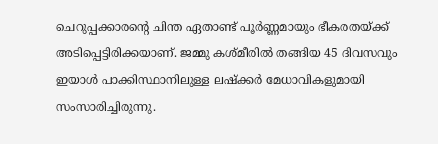ചെറുപ്പക്കാരന്റെ ചിന്ത ഏതാണ്ട് പൂര്‍ണ്ണമായും ഭീകരതയ്‌ക്ക് അടിപ്പെട്ടിരിക്കയാണ്. ജമ്മു കശ്മീരില്‍ തങ്ങിയ 45 ദിവസവും ഇയാള്‍ പാക്കിസ്ഥാനിലുള്ള ലഷ്‌ക്കര്‍ മേധാവികളുമായി സംസാരിച്ചിരുന്നു.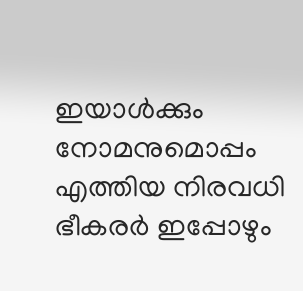ഇയാള്‍ക്കും നോമനുമൊപ്പം എത്തിയ നിരവധി ഭീകരര്‍ ഇപ്പോഴും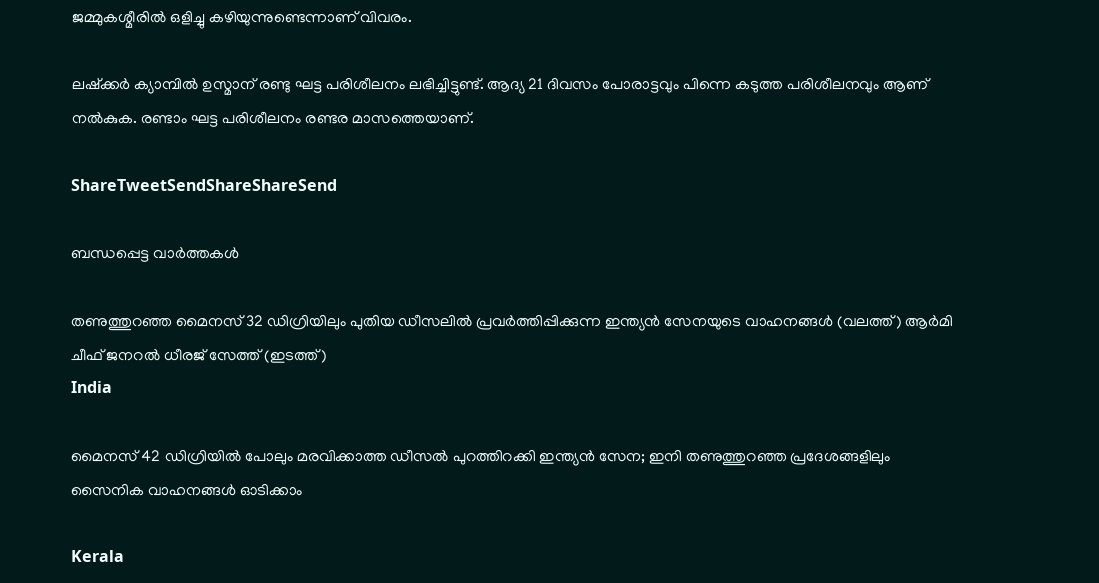ജമ്മുകശ്മീരില്‍ ഒളിച്ചു കഴിയുന്നുണ്ടെന്നാണ് വിവരം.

ലഷ്‌ക്കര്‍ ക്യാമ്പില്‍ ഉസ്മാന് രണ്ടു ഘട്ട പരിശീലനം ലഭിച്ചിട്ടുണ്ട്. ആദ്യ 21 ദിവസം പോരാട്ടവും പിന്നെ കടുത്ത പരിശീലനവും ആണ് നല്‍കുക. രണ്ടാം ഘട്ട പരിശീലനം രണ്ടര മാസത്തെയാണ്.

ShareTweetSendShareShareSend

ബന്ധപ്പെട്ട വാര്‍ത്തകള്‍

തണുത്തുറഞ്ഞ മൈനസ് 32 ഡിഗ്രിയിലും പുതിയ ഡീസലില്‍ പ്രവര്‍ത്തിപ്പിക്കുന്ന ഇന്ത്യന്‍ സേനയുടെ വാഹനങ്ങള്‍ (വലത്ത്) ആർമി ചീഫ് ജനറൽ ധീരജ് സേത്ത് (ഇടത്ത്)
India

മൈനസ് 42 ഡിഗ്രിയില്‍ പോലും മരവിക്കാത്ത ഡീസല്‍ പുറത്തിറക്കി ഇന്ത്യന്‍ സേന; ഇനി തണുത്തുറഞ്ഞ പ്രദേശങ്ങളിലും സൈനിക വാഹനങ്ങള്‍ ഓടിക്കാം

Kerala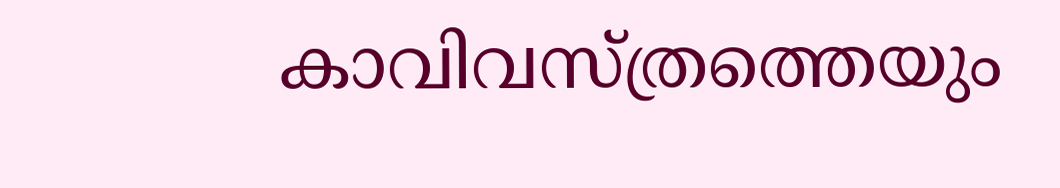കാവിവസ്ത്രത്തെയും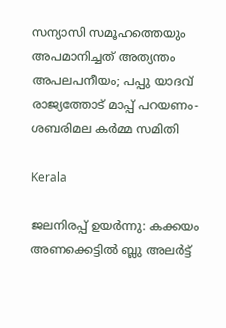സന്യാസി സമൂഹത്തെയും അപമാനിച്ചത് അത്യന്തം അപലപനീയം; പപ്പു യാദവ് രാജ്യത്തോട് മാപ്പ് പറയണം-ശബരിമല കര്‍മ്മ സമിതി

Kerala

ജലനിരപ്പ് ഉയര്‍ന്നു: കക്കയം അണക്കെട്ടില്‍ ബ്ലു അലര്‍ട്ട്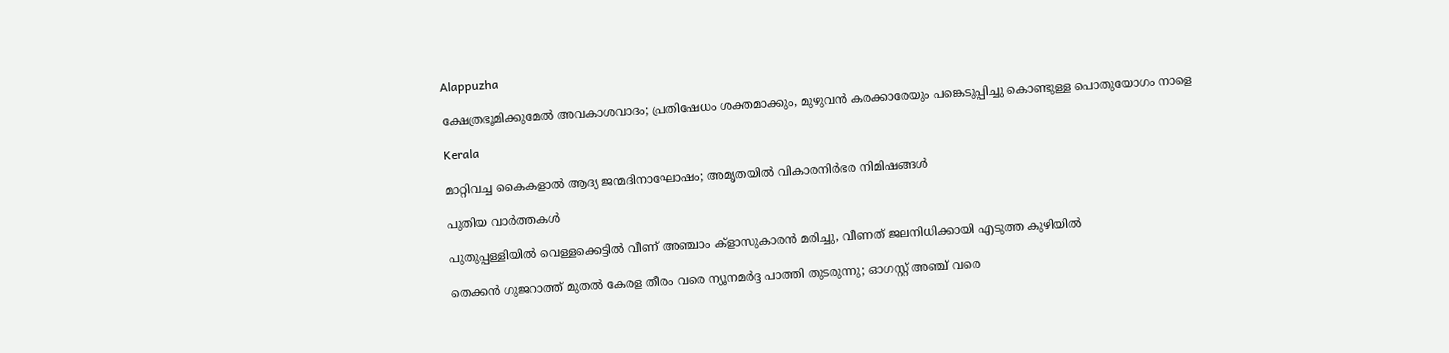Alappuzha

ക്ഷേത്രഭൂമിക്കുമേല്‍ അവകാശവാദം; പ്രതിഷേധം ശക്തമാക്കും, മുഴുവന്‍ കരക്കാരേയും പങ്കെടുപ്പിച്ചു കൊണ്ടുള്ള പൊതുയോഗം നാളെ

Kerala

മാറ്റിവച്ച കൈകളാല്‍ ആദ്യ ജന്മദിനാഘോഷം; അമൃതയില്‍ വികാരനിര്‍ഭര നിമിഷങ്ങള്‍

പുതിയ വാര്‍ത്തകള്‍

പുതുപ്പള്ളിയില്‍ വെള്ളക്കെട്ടില്‍ വീണ് അഞ്ചാം ക്‌ളാസുകാരന്‍ മരിച്ചു, വീണത് ജലനിധിക്കായി എടുത്ത കുഴിയില്‍

തെക്കൻ ഗുജറാത്ത് മുതൽ കേരള തീരം വരെ ന്യൂനമർദ്ദ പാത്തി തുടരുന്നു; ഓഗസ്റ്റ് അഞ്ച് വരെ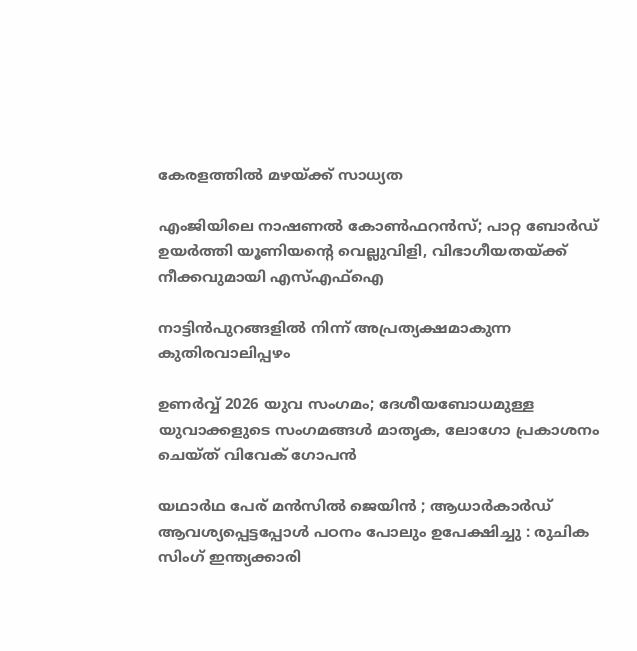കേരളത്തിൽ മഴയ്‌ക്ക് സാധ്യത

എംജിയിലെ നാഷണല്‍ കോണ്‍ഫറന്‍സ്; പാറ്റ ബോര്‍ഡ് ഉയര്‍ത്തി യൂണിയന്റെ വെല്ലുവിളി, വിഭാഗീയതയ്‌ക്ക് നീക്കവുമായി എസ്എഫ്‌ഐ

നാട്ടിന്‍പുറങ്ങളില്‍ നിന്ന് അപ്രത്യക്ഷമാകുന്ന കുതിരവാലിപ്പഴം

ഉണർവ്വ് 2026 യുവ സംഗമം; ദേശീയബോധമുള്ള യുവാക്കളുടെ സംഗമങ്ങൾ മാതൃക, ലോഗോ പ്രകാശനം ചെയ്ത് വിവേക് ഗോപൻ

യഥാർഥ പേര് മൻസിൽ ജെയിൻ ; ആധാർകാർഡ് ആവശ്യപ്പെട്ടപ്പോൾ പഠനം പോലും ഉപേക്ഷിച്ചു : രുചിക സിംഗ് ഇന്ത്യക്കാരി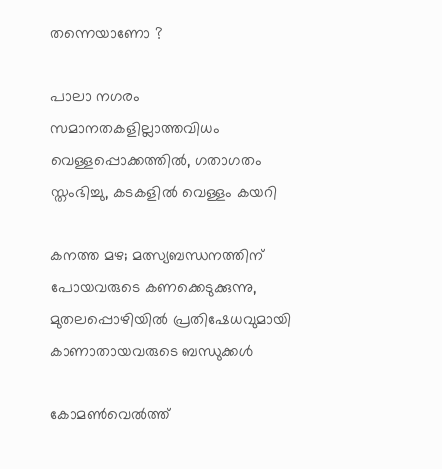തന്നെയാണോ ?

പാലാ നഗരം സമാനതകളില്ലാത്തവിധം വെള്ളപ്പൊക്കത്തില്‍, ഗതാഗതം സ്തംഭിച്ചു, കടകളില്‍ വെള്ളം കയറി

കനത്ത മഴ; മത്സ്യബന്ധനത്തിന് പോയവരുടെ കണക്കെടുക്കുന്നു, മുതലപ്പൊഴിയിൽ പ്രതിഷേധവുമായി കാണാതായവരുടെ ബന്ധുക്കൾ

കോമണ്‍വെല്‍ത്ത്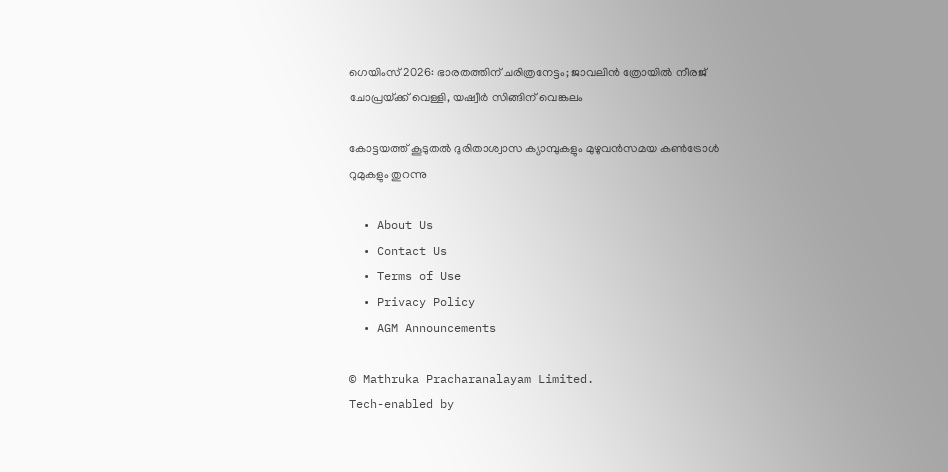ഗെയിംസ് 2026: ഭാരതത്തിന് ചരിത്രനേട്ടം; ജാവലിന്‍ ത്രോയില്‍ നീരജ് ചോപ്രയ്‌ക്ക് വെള്ളി, യഷ്വീര്‍ സിങ്ങിന് വെങ്കലം

കോട്ടയത്ത് കൂടുതല്‍ ദുരിതാശ്വാസ ക്യാമ്പുകളും മുഴുവന്‍സമയ കണ്‍ട്രോള്‍ റുമുകളും തുറന്നു

  • About Us
  • Contact Us
  • Terms of Use
  • Privacy Policy
  • AGM Announcements

© Mathruka Pracharanalayam Limited.
Tech-enabled by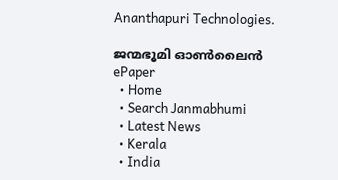Ananthapuri Technologies.

ജന്മഭൂമി ഓണ്‍ലൈന്‍
ePaper
  • Home
  • Search Janmabhumi
  • Latest News
  • Kerala
  • India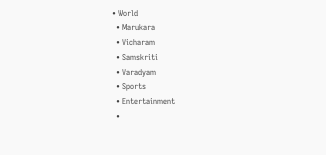• World
  • Marukara
  • Vicharam
  • Samskriti
  • Varadyam
  • Sports
  • Entertainment
  •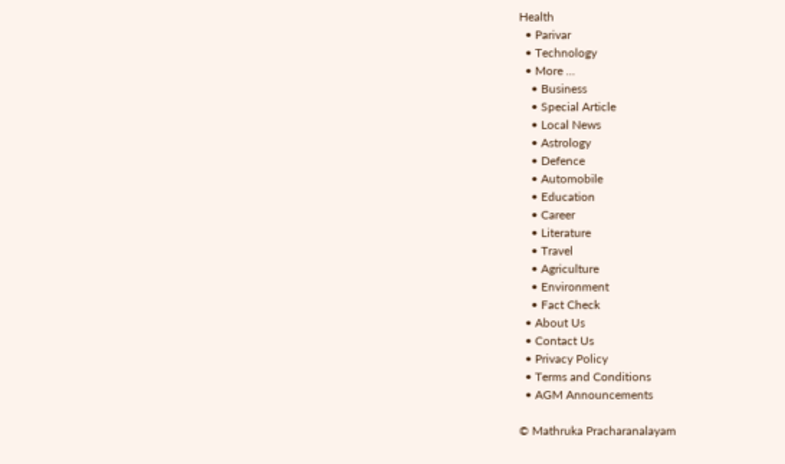Health
  • Parivar
  • Technology
  • More …
    • Business
    • Special Article
    • Local News
    • Astrology
    • Defence
    • Automobile
    • Education
    • Career
    • Literature
    • Travel
    • Agriculture
    • Environment
    • Fact Check
  • About Us
  • Contact Us
  • Privacy Policy
  • Terms and Conditions
  • AGM Announcements

© Mathruka Pracharanalayam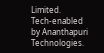Limited.
Tech-enabled by Ananthapuri Technologies.